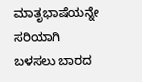ಮಾತೃಭಾಷೆಯನ್ನೇ ಸರಿಯಾಗಿ ಬಳಸಲು ಬಾರದ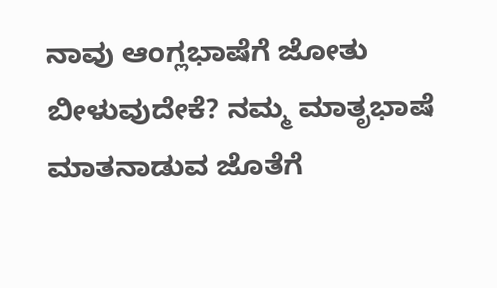ನಾವು ಆಂಗ್ಲಭಾಷೆಗೆ ಜೋತು ಬೀಳುವುದೇಕೆ? ನಮ್ಮ ಮಾತೃಭಾಷೆ ಮಾತನಾಡುವ ಜೊತೆಗೆ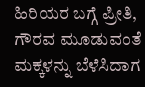ಹಿರಿಯರ ಬಗ್ಗೆ ಪ್ರೀತಿ, ಗೌರವ ಮೂಡುವಂತೆ ಮಕ್ಕಳನ್ನು ಬೆಳೆಸಿದಾಗ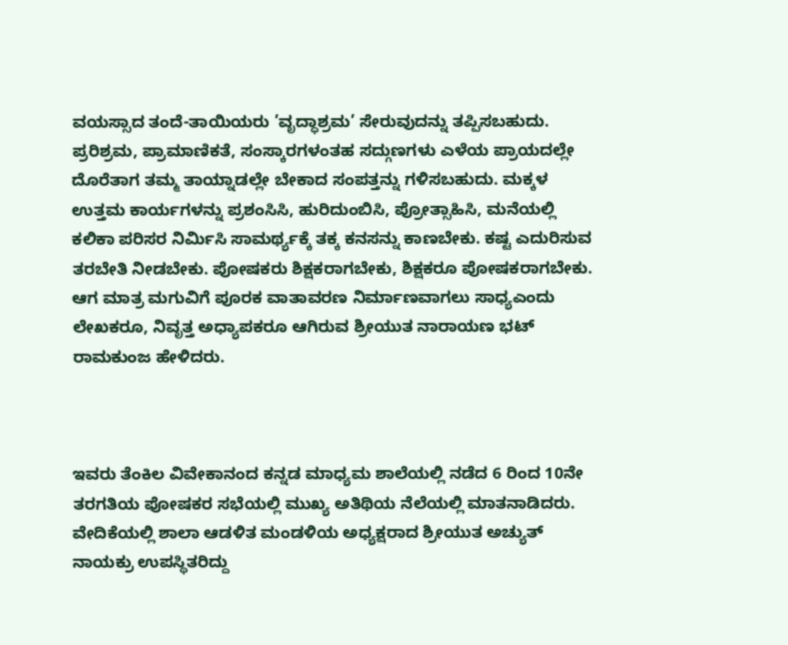ವಯಸ್ಸಾದ ತಂದೆ-ತಾಯಿಯರು ’ವೃದ್ಧಾಶ್ರಮ’ ಸೇರುವುದನ್ನು ತಪ್ಪಿಸಬಹುದು. ಪ್ರರಿಶ್ರಮ, ಪ್ರಾಮಾಣಿಕತೆ, ಸಂಸ್ಕಾರಗಳಂತಹ ಸದ್ಗುಣಗಳು ಎಳೆಯ ಪ್ರಾಯದಲ್ಲೇ ದೊರೆತಾಗ ತಮ್ಮ ತಾಯ್ನಾಡಲ್ಲೇ ಬೇಕಾದ ಸಂಪತ್ತನ್ನು ಗಳಿಸಬಹುದು. ಮಕ್ಕಳ ಉತ್ತಮ ಕಾರ್ಯಗಳನ್ನು ಪ್ರಶಂಸಿಸಿ, ಹುರಿದುಂಬಿಸಿ, ಪ್ರೋತ್ಸಾಹಿಸಿ, ಮನೆಯಲ್ಲಿ ಕಲಿಕಾ ಪರಿಸರ ನಿರ್ಮಿಸಿ ಸಾಮರ್ಥ್ಯಕ್ಕೆ ತಕ್ಕ ಕನಸನ್ನು ಕಾಣಬೇಕು. ಕಷ್ಟ ಎದುರಿಸುವ ತರಬೇತಿ ನೀಡಬೇಕು. ಪೋಷಕರು ಶಿಕ್ಷಕರಾಗಬೇಕು, ಶಿಕ್ಷಕರೂ ಪೋಷಕರಾಗಬೇಕು. ಆಗ ಮಾತ್ರ ಮಗುವಿಗೆ ಪೂರಕ ವಾತಾವರಣ ನಿರ್ಮಾಣವಾಗಲು ಸಾಧ್ಯಎಂದು ಲೇಖಕರೂ, ನಿವೃತ್ತ ಅಧ್ಯಾಪಕರೂ ಆಗಿರುವ ಶ್ರೀಯುತ ನಾರಾಯಣ ಭಟ್ ರಾಮಕುಂಜ ಹೇಳಿದರು.



ಇವರು ತೆಂಕಿಲ ವಿವೇಕಾನಂದ ಕನ್ನಡ ಮಾಧ್ಯಮ ಶಾಲೆಯಲ್ಲಿ ನಡೆದ 6 ರಿಂದ 10ನೇ ತರಗತಿಯ ಪೋಷಕರ ಸಭೆಯಲ್ಲಿ ಮುಖ್ಯ ಅತಿಥಿಯ ನೆಲೆಯಲ್ಲಿ ಮಾತನಾಡಿದರು. ವೇದಿಕೆಯಲ್ಲಿ ಶಾಲಾ ಆಡಳಿತ ಮಂಡಳಿಯ ಅಧ್ಯಕ್ಷರಾದ ಶ್ರೀಯುತ ಅಚ್ಯುತ್ ನಾಯಕ್ರು ಉಪಸ್ಥಿತರಿದ್ದು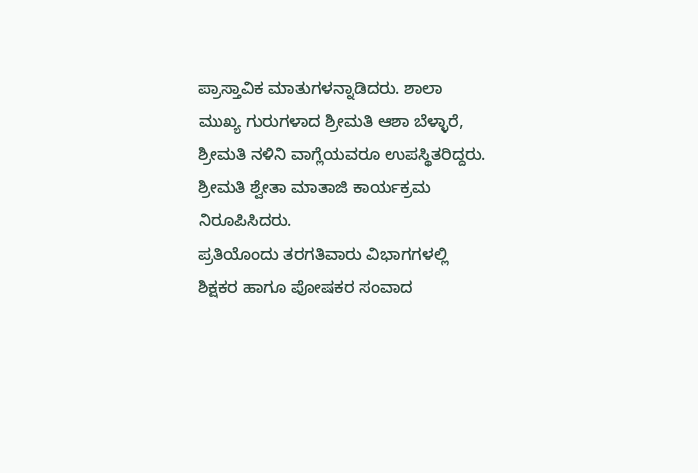ಪ್ರಾಸ್ತಾವಿಕ ಮಾತುಗಳನ್ನಾಡಿದರು. ಶಾಲಾ ಮುಖ್ಯ ಗುರುಗಳಾದ ಶ್ರೀಮತಿ ಆಶಾ ಬೆಳ್ಳಾರೆ, ಶ್ರೀಮತಿ ನಳಿನಿ ವಾಗ್ಲೆಯವರೂ ಉಪಸ್ಥಿತರಿದ್ದರು. ಶ್ರೀಮತಿ ಶ್ವೇತಾ ಮಾತಾಜಿ ಕಾರ್ಯಕ್ರಮ ನಿರೂಪಿಸಿದರು.
ಪ್ರತಿಯೊಂದು ತರಗತಿವಾರು ವಿಭಾಗಗಳಲ್ಲಿ ಶಿಕ್ಷಕರ ಹಾಗೂ ಪೋಷಕರ ಸಂವಾದ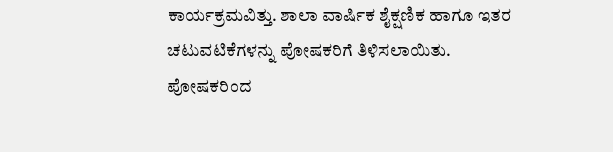ಕಾರ್ಯಕ್ರಮವಿತ್ತು. ಶಾಲಾ ವಾರ್ಷಿಕ ಶೈಕ್ಷಣಿಕ ಹಾಗೂ ಇತರ ಚಟುವಟಿಕೆಗಳನ್ನು ಪೋಷಕರಿಗೆ ತಿಳಿಸಲಾಯಿತು. ಪೋಷಕರಿಂದ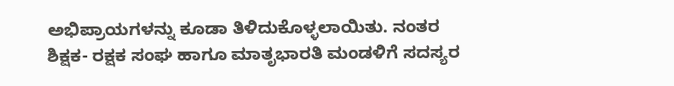ಅಭಿಪ್ರಾಯಗಳನ್ನು ಕೂಡಾ ತಿಳಿದುಕೊಳ್ಳಲಾಯಿತು. ನಂತರ ಶಿಕ್ಷಕ- ರಕ್ಷಕ ಸಂಘ ಹಾಗೂ ಮಾತೃಭಾರತಿ ಮಂಡಳಿಗೆ ಸದಸ್ಯರ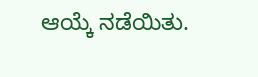ಆಯ್ಕೆ ನಡೆಯಿತು.